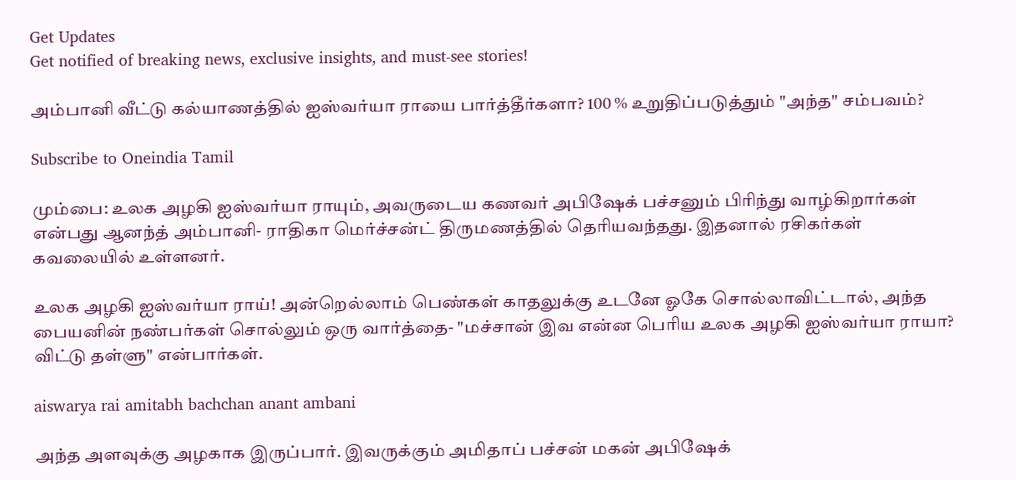Get Updates
Get notified of breaking news, exclusive insights, and must-see stories!

அம்பானி வீட்டு கல்யாணத்தில் ஐஸ்வர்யா ராயை பார்த்தீர்களா? 100 % உறுதிப்படுத்தும் "அந்த" சம்பவம்?

Subscribe to Oneindia Tamil

மும்பை: உலக அழகி ஐஸ்வர்யா ராயும், அவருடைய கணவர் அபிஷேக் பச்சனும் பிரிந்து வாழ்கிறார்கள் என்பது ஆனந்த் அம்பானி- ராதிகா மெர்ச்சன்ட் திருமணத்தில் தெரியவந்தது. இதனால் ரசிகர்கள் கவலையில் உள்ளனர்.

உலக அழகி ஐஸ்வர்யா ராய்! அன்றெல்லாம் பெண்கள் காதலுக்கு உடனே ஓகே சொல்லாவிட்டால், அந்த பையனின் நண்பர்கள் சொல்லும் ஒரு வார்த்தை- "மச்சான் இவ என்ன பெரிய உலக அழகி ஐஸ்வர்யா ராயா? விட்டு தள்ளு" என்பார்கள்.

aiswarya rai amitabh bachchan anant ambani

அந்த அளவுக்கு அழகாக இருப்பார். இவருக்கும் அமிதாப் பச்சன் மகன் அபிஷேக்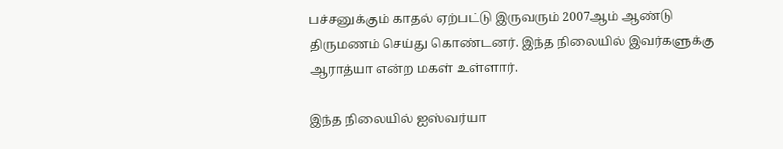பச்சனுக்கும் காதல் ஏற்பட்டு இருவரும் 2007ஆம் ஆண்டு திருமணம் செய்து கொண்டனர். இந்த நிலையில் இவர்களுக்கு ஆராத்யா என்ற மகள் உள்ளார்.

இந்த நிலையில் ஐஸ்வர்யா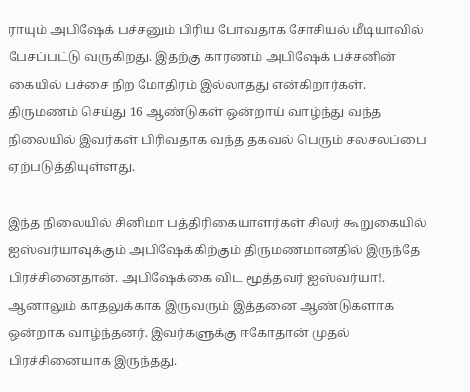ராயும் அபிஷேக் பச்சனும் பிரிய போவதாக சோசியல் மீடியாவில் பேசப்பட்டு வருகிறது. இதற்கு காரணம் அபிஷேக் பச்சனின் கையில் பச்சை நிற மோதிரம் இல்லாதது என்கிறார்கள். திருமணம் செய்து 16 ஆண்டுகள் ஒன்றாய் வாழ்ந்து வந்த நிலையில் இவர்கள் பிரிவதாக வந்த தகவல் பெரும் சலசலப்பை ஏற்படுத்தியுள்ளது.

இந்த நிலையில் சினிமா பத்திரிகையாளர்கள் சிலர் கூறுகையில் ஐஸ்வர்யாவுக்கும் அபிஷேக்கிற்கும் திருமணமானதில் இருந்தே பிரச்சினைதான். அபிஷேக்கை விட மூத்தவர் ஐஸ்வர்யா!. ஆனாலும் காதலுக்காக இருவரும் இத்தனை ஆண்டுகளாக ஒன்றாக வாழ்ந்தனர். இவர்களுக்கு ஈகோதான் முதல் பிரச்சினையாக இருந்தது.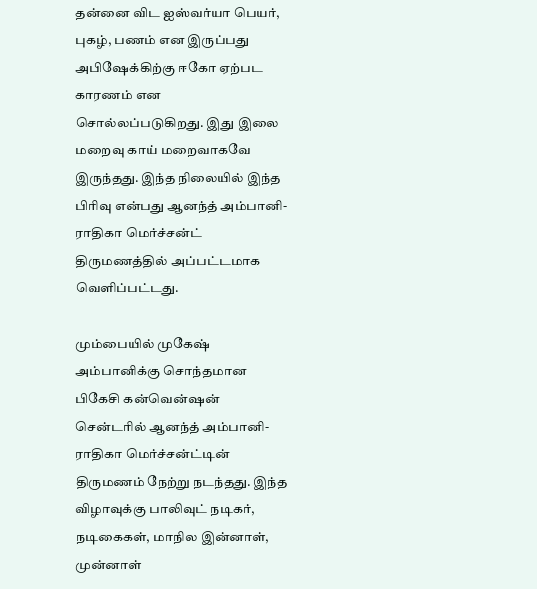தன்னை விட ஐஸ்வர்யா பெயர், புகழ், பணம் என இருப்பது அபிஷேக்கிற்கு ஈகோ ஏற்பட காரணம் என சொல்லப்படுகிறது. இது இலை மறைவு காய் மறைவாகவே இருந்தது. இந்த நிலையில் இந்த பிரிவு என்பது ஆனந்த் அம்பானி- ராதிகா மெர்ச்சன்ட் திருமணத்தில் அப்பட்டமாக வெளிப்பட்டது.

மும்பையில் முகேஷ் அம்பானிக்கு சொந்தமான பிகேசி கன்வென்ஷன் சென்டரில் ஆனந்த் அம்பானி- ராதிகா மெர்ச்சன்ட்டின் திருமணம் நேற்று நடந்தது. இந்த விழாவுக்கு பாலிவுட் நடிகர், நடிகைகள், மாநில இன்னாள், முன்னாள்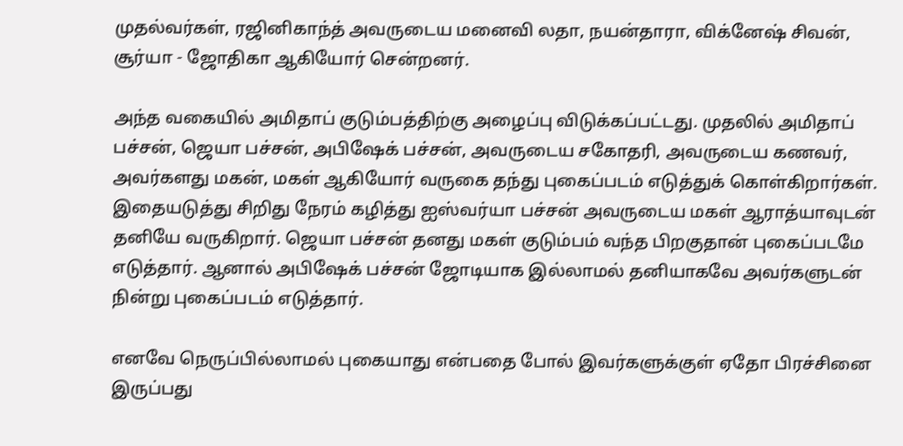முதல்வர்கள், ரஜினிகாந்த் அவருடைய மனைவி லதா, நயன்தாரா, விக்னேஷ் சிவன், சூர்யா - ஜோதிகா ஆகியோர் சென்றனர்.

அந்த வகையில் அமிதாப் குடும்பத்திற்கு அழைப்பு விடுக்கப்பட்டது. முதலில் அமிதாப் பச்சன், ஜெயா பச்சன், அபிஷேக் பச்சன், அவருடைய சகோதரி, அவருடைய கணவர், அவர்களது மகன், மகள் ஆகியோர் வருகை தந்து புகைப்படம் எடுத்துக் கொள்கிறார்கள். இதையடுத்து சிறிது நேரம் கழித்து ஐஸ்வர்யா பச்சன் அவருடைய மகள் ஆராத்யாவுடன் தனியே வருகிறார். ஜெயா பச்சன் தனது மகள் குடும்பம் வந்த பிறகுதான் புகைப்படமே எடுத்தார். ஆனால் அபிஷேக் பச்சன் ஜோடியாக இல்லாமல் தனியாகவே அவர்களுடன் நின்று புகைப்படம் எடுத்தார்.

எனவே நெருப்பில்லாமல் புகையாது என்பதை போல் இவர்களுக்குள் ஏதோ பிரச்சினை இருப்பது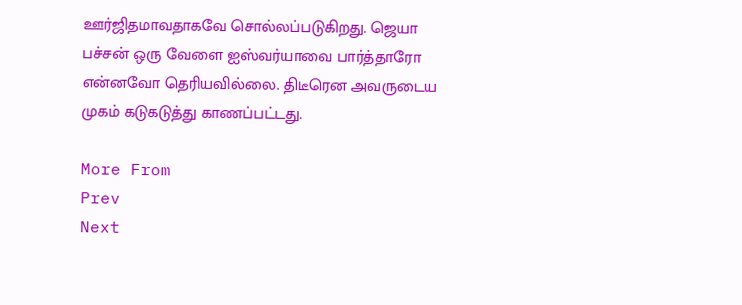ஊர்ஜிதமாவதாகவே சொல்லப்படுகிறது. ஜெயா பச்சன் ஒரு வேளை ஐஸ்வர்யாவை பார்த்தாரோ என்னவோ தெரியவில்லை. திடீரென அவருடைய முகம் கடுகடுத்து காணப்பட்டது.

More From
Prev
Next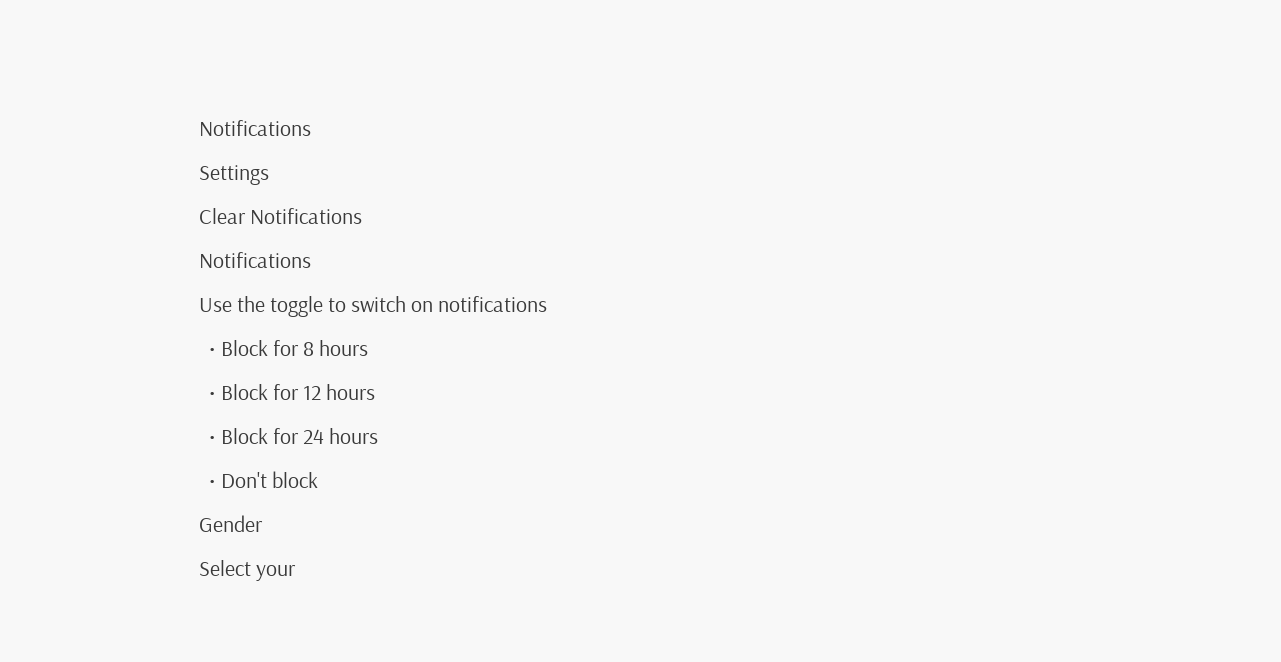Notifications
Settings
Clear Notifications
Notifications
Use the toggle to switch on notifications
  • Block for 8 hours
  • Block for 12 hours
  • Block for 24 hours
  • Don't block
Gender
Select your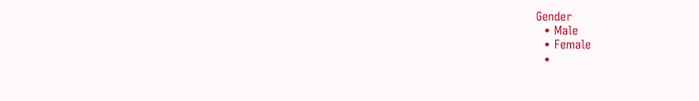Gender
  • Male
  • Female
  •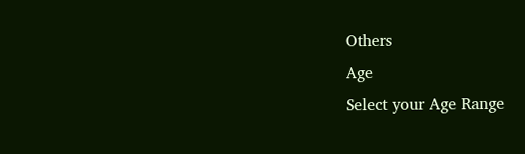Others
Age
Select your Age Range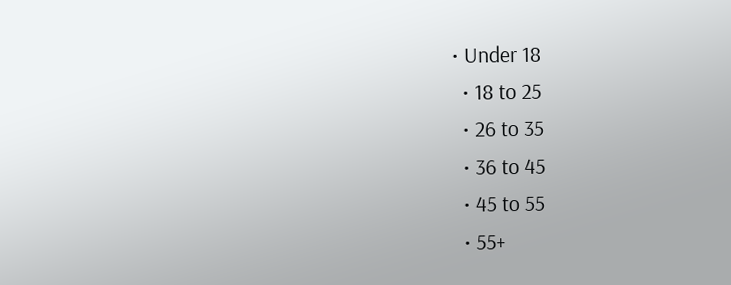• Under 18
  • 18 to 25
  • 26 to 35
  • 36 to 45
  • 45 to 55
  • 55+